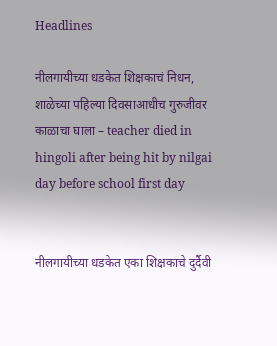Headlines

नीलगायीच्या धडकेत शिक्षकाचं निधन, शाळेच्या पहिल्या दिवसाआधीच गुरुजीवर काळाचा घाला – teacher died in hingoli after being hit by nilgai day before school first day


नीलगायीच्या धडकेत एका शिक्षकाचे दुर्दैवी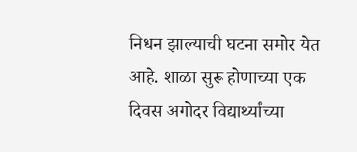निधन झाल्याची घटना समोर येत आहे. शाळा सुरू होणाच्या एक दिवस अगोदर विद्यार्थ्यांच्या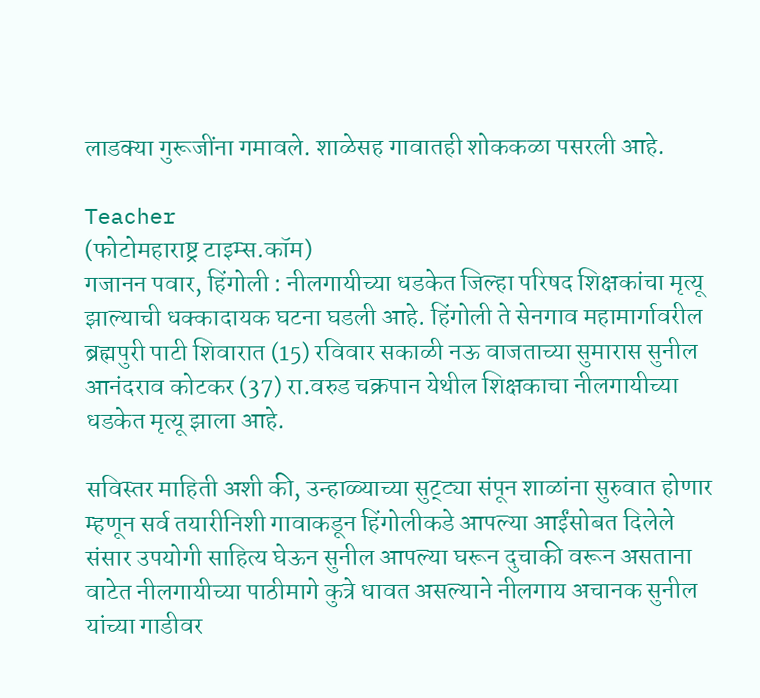लाडक्या गुरूजींना गमावले. शाळेसह गावातही शोककळा पसरली आहे.

Teacher
(फोटोमहाराष्ट्र टाइम्स.कॉम)
गजानन पवार, हिंगोली : नीलगायीच्या धडकेत जिल्हा परिषद शिक्षकांचा मृत्यू झाल्याची धक्कादायक घटना घडली आहे. हिंगोली ते सेनगाव महामार्गावरील ब्रह्मपुरी पाटी शिवारात (15) रविवार सकाळी नऊ वाजताच्या सुमारास सुनील आनंदराव कोटकर (37) रा.वरुड चक्रपान येथील शिक्षकाचा नीलगायीच्या धडकेत मृत्यू झाला आहे.

सविस्तर माहिती अशी की, उन्हाळ्याच्या सुट्ट्या संपून शाळांना सुरुवात होणार म्हणून सर्व तयारीनिशी गावाकडून हिंगोलीकडे आपल्या आईंसोबत दिलेले संसार उपयोगी साहित्य घेऊन सुनील आपल्या घरून दुचाकी वरून असताना वाटेत नीलगायीच्या पाठीमागे कुत्रे धावत असल्याने नीलगाय अचानक सुनील यांच्या गाडीवर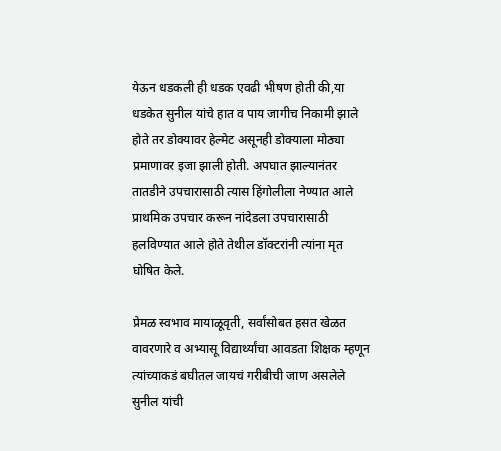येऊन धडकली ही धडक एवढी भीषण होती की,या धडकेत सुनील यांचे हात व पाय जागीच निकामी झाले होते तर डोक्यावर हेल्मेट असूनही डोक्याला मोठ्या प्रमाणावर इजा झाली होती. अपघात झाल्यानंतर तातडीने उपचारासाठी त्यास हिंगोलीला नेण्यात आले प्राथमिक उपचार करून नांदेडला उपचारासाठी हलविण्यात आले होते तेथील डॉक्टरांनी त्यांना मृत घोषित केले.

प्रेमळ स्वभाव मायाळूवृती, सर्वांसोबत हसत खेळत वावरणारे व अभ्यासू विद्यार्थ्यांचा आवडता शिक्षक म्हणून त्यांच्याकडं बघीतल जायचं गरीबीची जाण असलेले सुनील यांची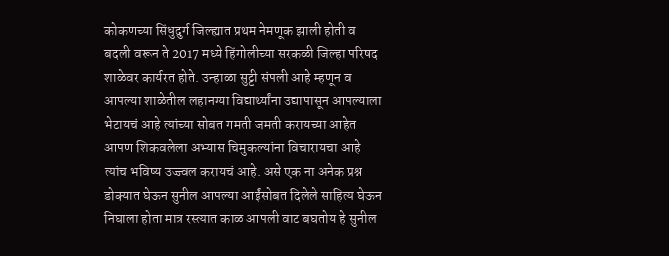कोकणच्या सिंधुदुर्ग जिल्ह्यात प्रथम नेमणूक झाली होती व बदली वरून ते 2017 मध्ये हिंगोलीच्या सरकळी जिल्हा परिषद शाळेवर कार्यरत होते. उन्हाळा सुट्टी संपली आहे म्हणून व आपल्या शाळेतील लहानग्या विद्यार्थ्यांना उद्यापासून आपल्याला भेटायचं आहे त्यांच्या सोबत गमती जमती करायच्या आहेत आपण शिकवलेला अभ्यास चिमुकल्यांना विचारायचा आहे त्यांच भविष्य उज्ज्वल करायचं आहे. असे एक ना अनेक प्रश्न डोक्यात घेऊन सुनील आपल्या आईंसोबत दिलेले साहित्य घेऊन निघाला होता मात्र रस्त्यात काळ आपली वाट बघतोय हे सुनील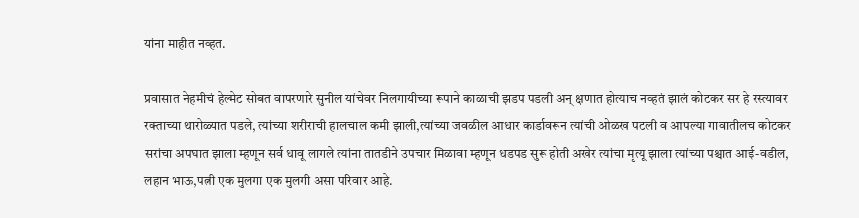यांना माहीत नव्हत.

प्रवासात नेहमीचं हेल्मेट सोबत वापरणारे सुनील यांचेवर निलगायीच्या रूपाने काळाची झडप पडली अन् क्षणात होत्याच नव्हतं झालं कोटकर सर हे रस्त्यावर रक्ताच्या थारोळ्यात पडले, त्यांच्या शरीराची हालचाल कमी झाली,त्यांच्या जवळील आधार कार्डावरून त्यांची ओळख पटली व आपल्या गावातीलच कोटकर सरांचा अपघात झाला म्हणून सर्व धावू लागले त्यांना तातडीने उपचार मिळावा म्हणून धडपड सुरू होती अखेर त्यांचा मृत्यू झाला त्यांच्या पश्चात आई-वडील, लहान भाऊ,पत्नी एक मुलगा एक मुलगी असा परिवार आहे.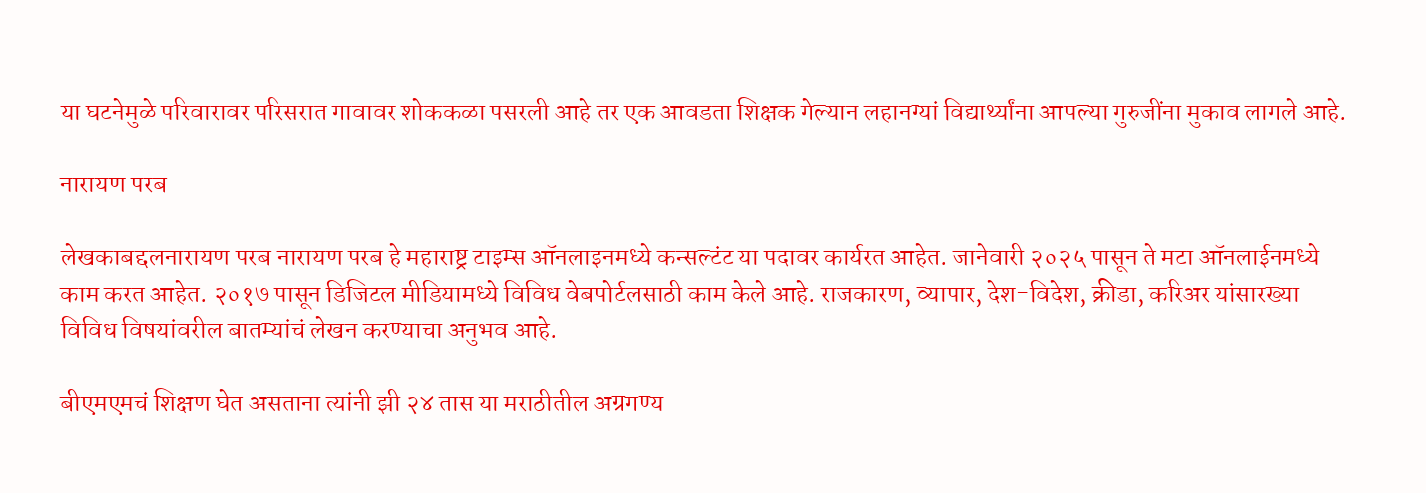या घटनेमुळे परिवारावर परिसरात गावावर शोककळा पसरली आहे तर एक आवडता शिक्षक गेल्यान लहानग्यां विद्यार्थ्यांना आपल्या गुरुजींना मुकाव लागले आहे.

नारायण परब

लेखकाबद्दलनारायण परब नारायण परब हे महाराष्ट्र टाइम्स ऑनलाइनमध्ये कन्सल्टंट या पदावर कार्यरत आहेत. जानेवारी २०२५ पासून ते मटा ऑनलाईनमध्ये काम करत आहेत. २०१७ पासून डिजिटल मीडियामध्ये विविध वेबपोर्टलसाठी काम केले आहे. राजकारण, व्यापार, देश-विदेश, क्रीडा, करिअर यांसारख्या विविध विषयांवरील बातम्यांचं लेखन करण्याचा अनुभव आहे.

बीएमएमचं शिक्षण घेत असताना त्यांनी झी २४ तास या मराठीतील अग्रगण्य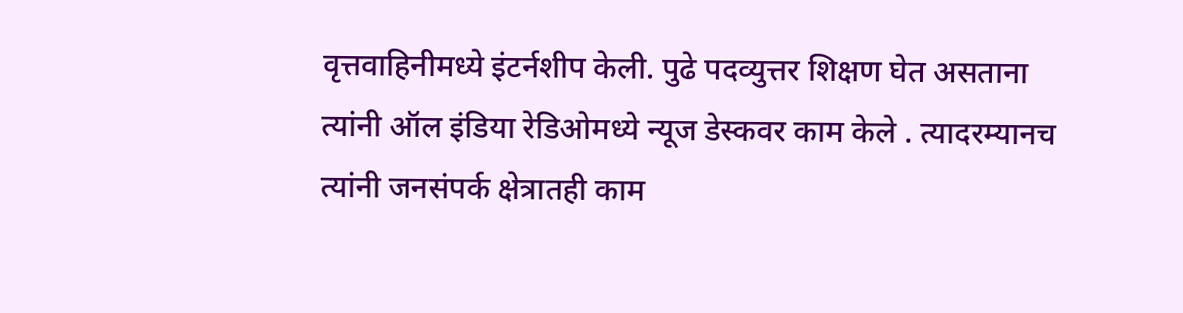वृत्तवाहिनीमध्ये इंटर्नशीप केली. पुढे पदव्युत्तर शिक्षण घेत असताना त्यांनी ऑल इंडिया रेडिओमध्ये न्यूज डेस्कवर काम केले . त्यादरम्यानच त्यांनी जनसंपर्क क्षेत्रातही काम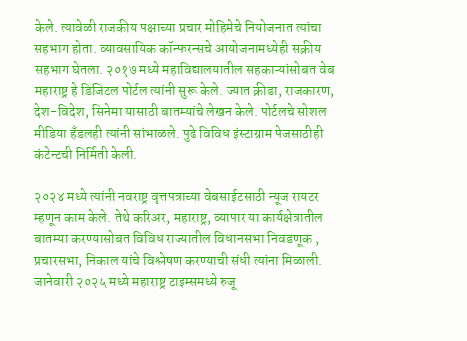केले. त्यावेळी राजकीय पक्षाच्या प्रचार मोहिमेचे नियोजनात त्यांचा सहभाग होता. व्यावसायिक कॉन्फरन्सचे आयोजनामध्येही सक्रीय सहभाग घेतला. २०१७ मध्ये महाविद्यालयातील सहकाऱ्यांसोबत वेब महाराष्ट्र हे डिजिटल पोर्टल त्यांनी सुरू केले. ज्यात क्रीडा, राजकारण, देश-विदेश, सिनेमा यासाठी बातम्यांचे लेखन केले. पोर्टलचे सोशल मीडिया हँडलही त्यांनी सांभाळले. पुढे विविध इंस्टाग्राम पेजसाठीही कंटेन्टची निर्मिती केली.

२०२४ मध्ये त्यांनी नवराष्ट्र वृत्तपत्राच्या वेबसाईटसाठी न्यूज रायटर म्हणून काम केले. तेथे करिअर, महाराष्ट्र, व्यापार या कार्यक्षेत्रातील बातम्या करण्यासोबत विविध राज्यातील विधानसभा निवडणूक , प्रचारसभा, निकाल यांचे विश्लेषण करण्याची संधी त्यांना मिळाली. जानेवारी २०२५ मध्ये महाराष्ट्र टाइम्समध्ये रुजू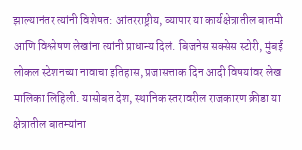झाल्यानंतर त्यांनी विशेषत: आंतरराष्ट्रीय, व्यापार या कार्यक्षेत्रातील बातमी आणि विश्लेषण लेखांना त्यांनी प्राधान्य दिलं. बिजनेस सक्सेस स्टोरी, मुंबई लोकल स्टेशनच्या नावाचा इतिहास, प्रजासत्ताक दिन आदी विषयांवर लेख मालिका लिहिली. यासोबत देश, स्थानिक स्तरावरील राजकारण क्रीडा या क्षेत्रातील बातम्यांना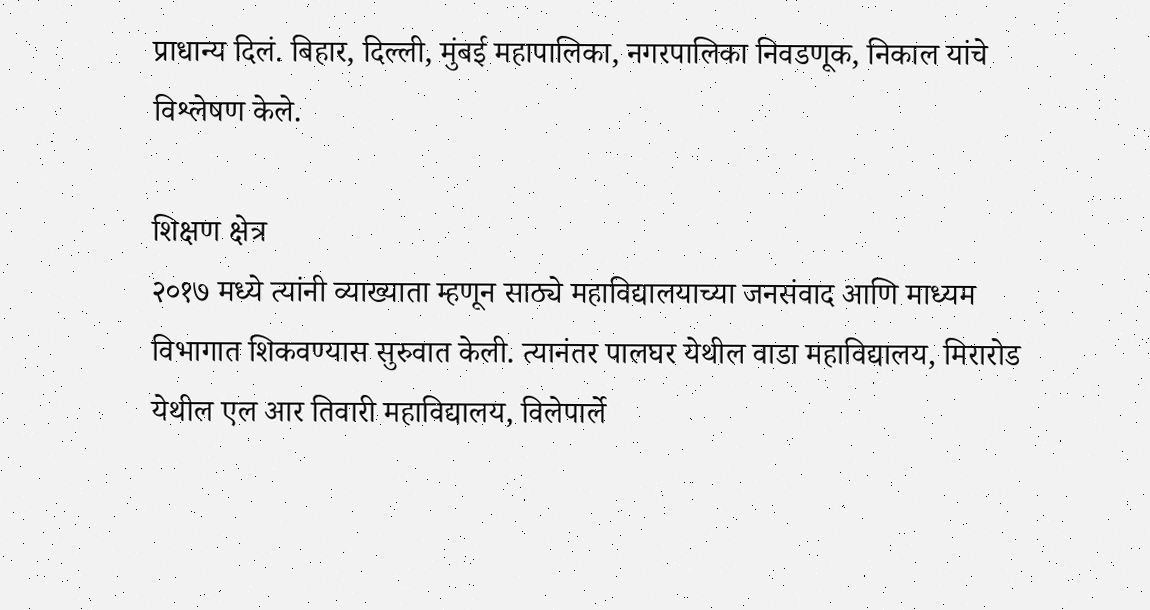प्राधान्य दिलं. बिहार, दिल्ली, मुंबई महापालिका, नगरपालिका निवडणूक, निकाल यांचे विश्लेषण केले.

शिक्षण क्षेत्र
२०१७ मध्ये त्यांनी व्याख्याता म्हणून साठ्ये महाविद्यालयाच्या जनसंवाद आणि माध्यम विभागात शिकवण्यास सुरुवात केली. त्यानंतर पालघर येथील वाडा महाविद्यालय, मिरारोड येथील एल आर तिवारी महाविद्यालय, विलेपार्ले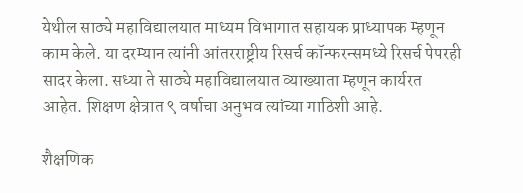येथील साठ्ये महाविद्यालयात माध्यम विभागात सहायक प्राध्यापक म्हणून काम केले. या दरम्यान त्यांनी आंतरराष्ट्रीय रिसर्च कॉन्फरन्समध्ये रिसर्च पेपरही सादर केला. सध्या ते साठ्ये महाविद्यालयात व्याख्याता म्हणून कार्यरत आहेत. शिक्षण क्षेत्रात ९ वर्षाचा अनुभव त्यांच्या गाठिशी आहे.

शैक्षणिक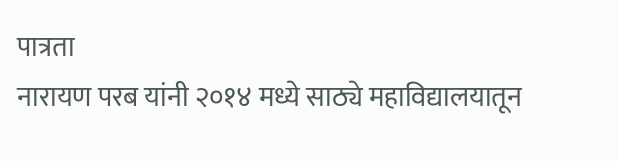पात्रता
नारायण परब यांनी २०१४ मध्ये साठ्ये महाविद्यालयातून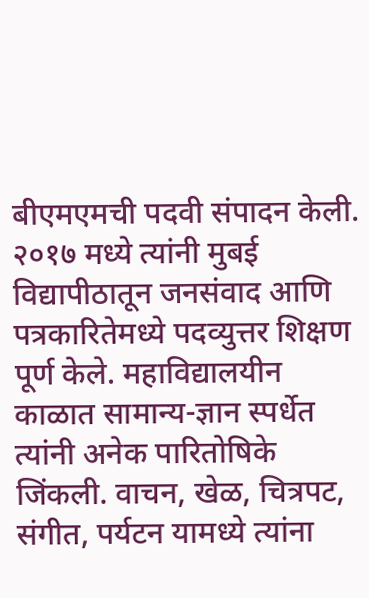बीएमएमची पदवी संपादन केली. २०१७ मध्ये त्यांनी मुबई विद्यापीठातून जनसंवाद आणि पत्रकारितेमध्ये पदव्युत्तर शिक्षण पूर्ण केले. महाविद्यालयीन काळात सामान्य-ज्ञान स्पर्धेत त्यांनी अनेक पारितोषिके जिंकली. वाचन, खेळ, चित्रपट, संगीत, पर्यटन यामध्ये त्यांना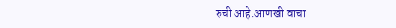रुची आहे.आणखी वाचा